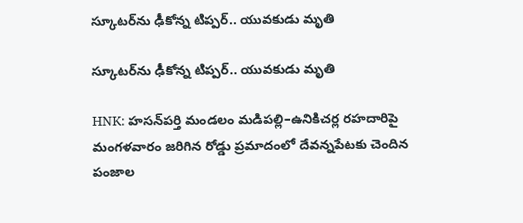స్కూటర్‌ను ఢీకోన్న టిప్పర్.. యువకుడు మృతి

స్కూటర్‌ను ఢీకోన్న టిప్పర్.. యువకుడు మృతి

HNK: హసన్‌పర్తి మండలం మడిపల్లి–ఉనికిచర్ల రహదారిపై మంగళవారం జరిగిన రోడ్డు ప్రమాదంలో దేవన్నపేటకు చెందిన పంజాల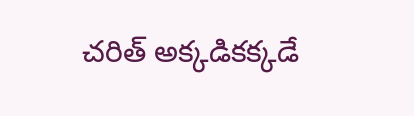చరిత్ అక్కడికక్కడే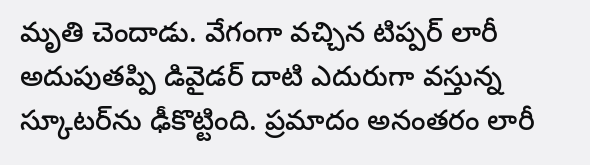మృతి చెందాడు. వేగంగా వచ్చిన టిప్పర్ లారీ అదుపుతప్పి డివైడర్ దాటి ఎదురుగా వస్తున్న స్కూటర్‌ను ఢీకొట్టింది. ప్రమాదం అనంతరం లారీ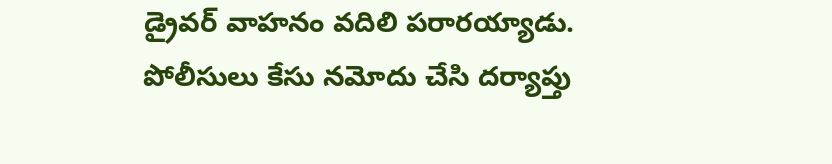డ్రైవర్ వాహనం వదిలి పరారయ్యాడు. పోలీసులు కేసు నమోదు చేసి దర్యాప్తు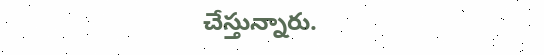చేస్తున్నారు.